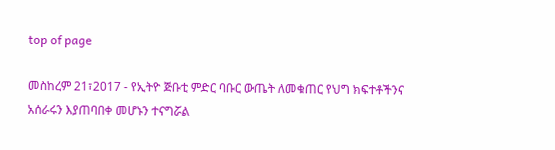top of page

መስከረም 21፣2017 - የኢትዮ ጅቡቲ ምድር ባቡር ውጤት ለመቁጠር የህግ ክፍተቶችንና አሰራሩን እያጠባበቀ መሆኑን ተናግሯል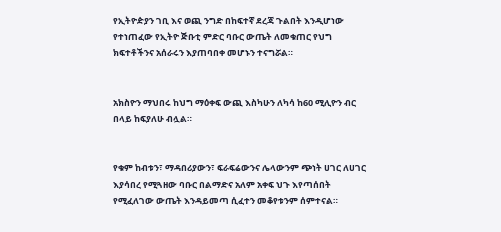የኢትዮዽያን ገቢ እና ወጪ ንግድ በከፍተኛ ደረጃ ጉልበት እንዲሆነው የተነጠፈው የኢትዮ ጅቡቲ ምድር ባቡር ውጤት ለመቁጠር የህግ ክፍተቶችንና አሰራሩን እያጠባበቀ መሆኑን ተናግሯል።


አክስዮን ማህበሩ ከህግ ማዕቀፍ ውጪ እስካሁን ለካሳ ከ60 ሚሊዮን ብር በላይ ከፍያለሁ ብሏል።


የቁም ከብቱን፣ ማዳበሪያውን፣ ፍራፍሬውንና ሌላውንም ጭነት ሀገር ለሀገር እያሳበረ የሚጓዘው ባቡር በልማድና አለም አቀፍ ህጉ እየጣሰበት የሚፈለገው ውጤት እንዳይመጣ ሲፈተን መቆየቱንም ሰምተናል።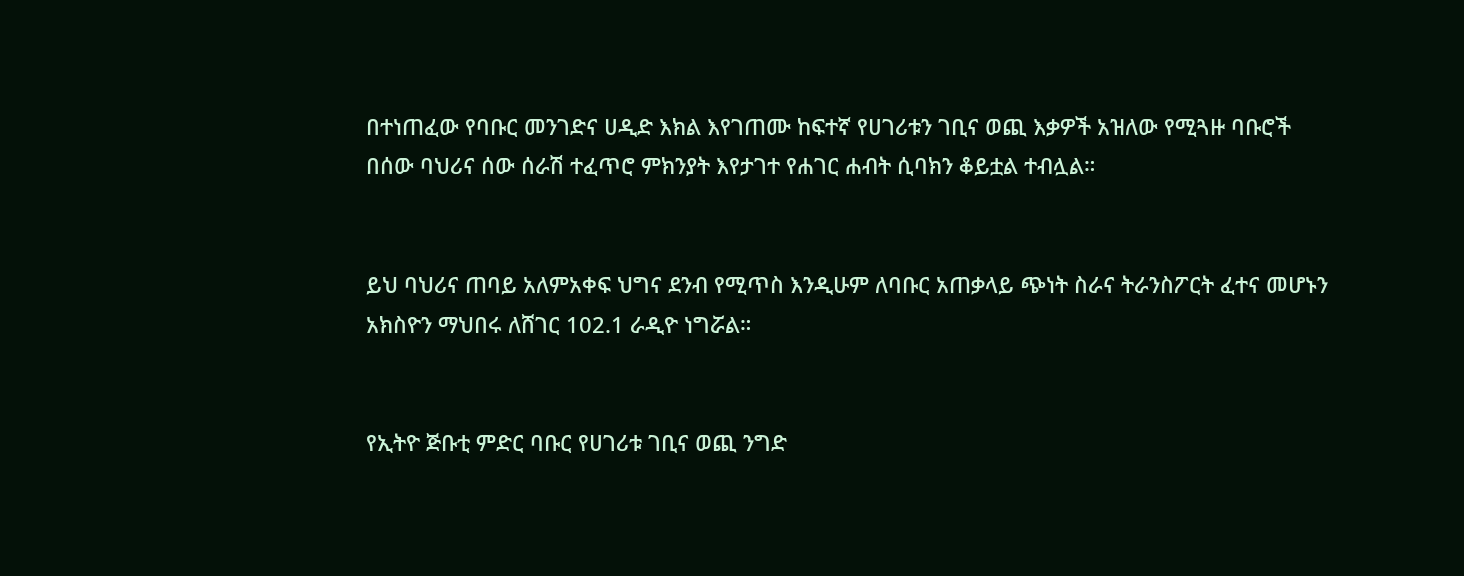በተነጠፈው የባቡር መንገድና ሀዲድ እክል እየገጠሙ ከፍተኛ የሀገሪቱን ገቢና ወጪ እቃዎች አዝለው የሚጓዙ ባቡሮች በሰው ባህሪና ሰው ሰራሽ ተፈጥሮ ምክንያት እየታገተ የሐገር ሐብት ሲባክን ቆይቷል ተብሏል።


ይህ ባህሪና ጠባይ አለምአቀፍ ህግና ደንብ የሚጥስ እንዲሁም ለባቡር አጠቃላይ ጭነት ስራና ትራንስፖርት ፈተና መሆኑን አክስዮን ማህበሩ ለሸገር 102.1 ራዲዮ ነግሯል።


የኢትዮ ጅቡቲ ምድር ባቡር የሀገሪቱ ገቢና ወጪ ንግድ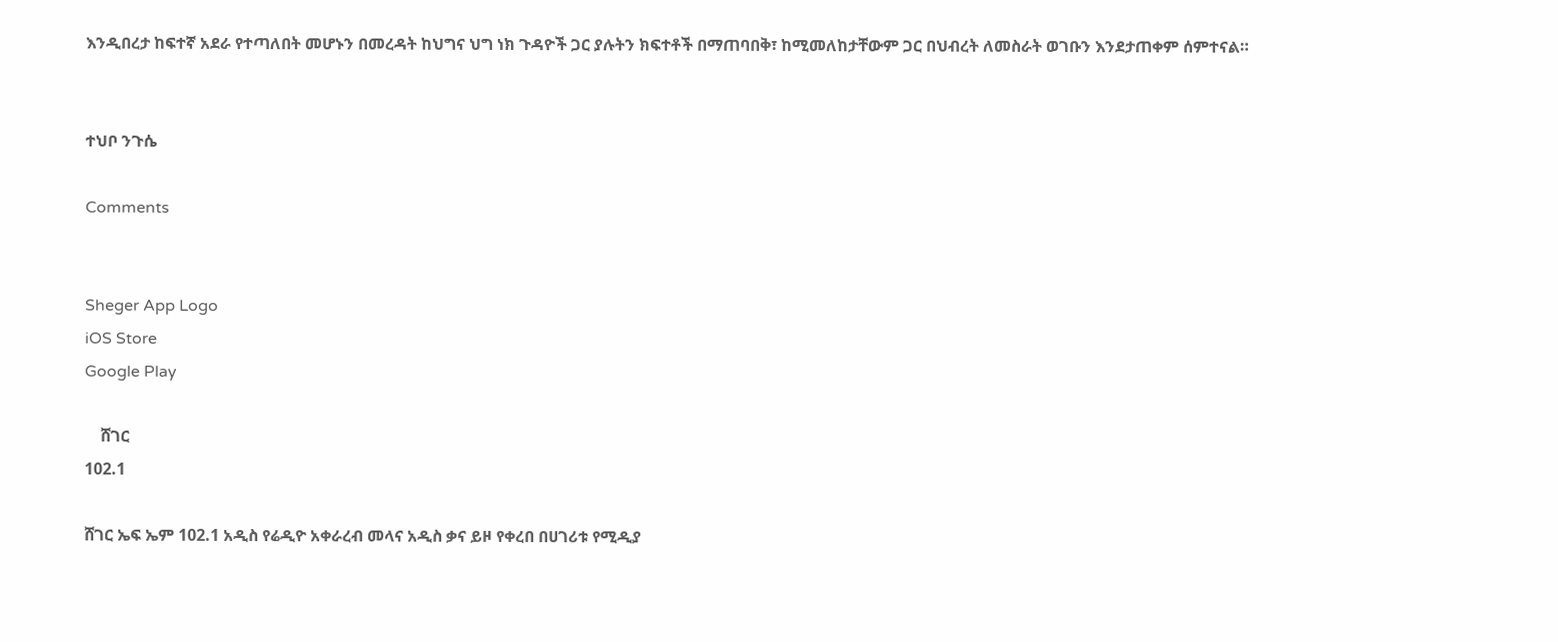እንዲበረታ ከፍተኛ አደራ የተጣለበት መሆኑን በመረዳት ከህግና ህግ ነክ ጉዳዮች ጋር ያሉትን ክፍተቶች በማጠባበቅ፣ ከሚመለከታቸውም ጋር በህብረት ለመስራት ወገቡን እንደታጠቀም ሰምተናል።


ተህቦ ንጉሴ

Comments


Sheger App Logo
iOS Store
Google Play

    ሸገር
102.1

ሸገር ኤፍ ኤም 102.1 አዲስ የሬዲዮ አቀራረብ መላና አዲስ ቃና ይዞ የቀረበ በሀገሪቱ የሚዲያ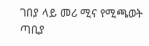ገበያ ላይ መሪ ሚና የሚጫወት ጣቢያ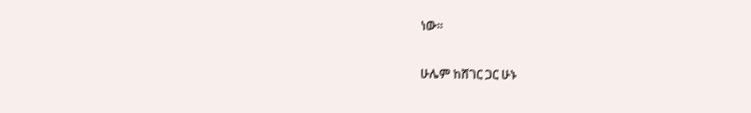ነው፡፡

ሁሌም ከሸገር ጋር ሁኑ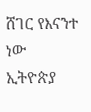ሸገር የእናንተ ነው
ኢትዮጵያ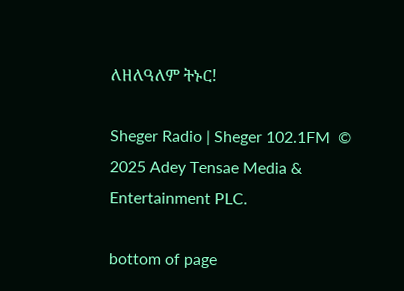ለዘለዓለም ትኑር!

Sheger Radio | Sheger 102.1FM  © 2025 Adey Tensae Media & Entertainment PLC.

bottom of page